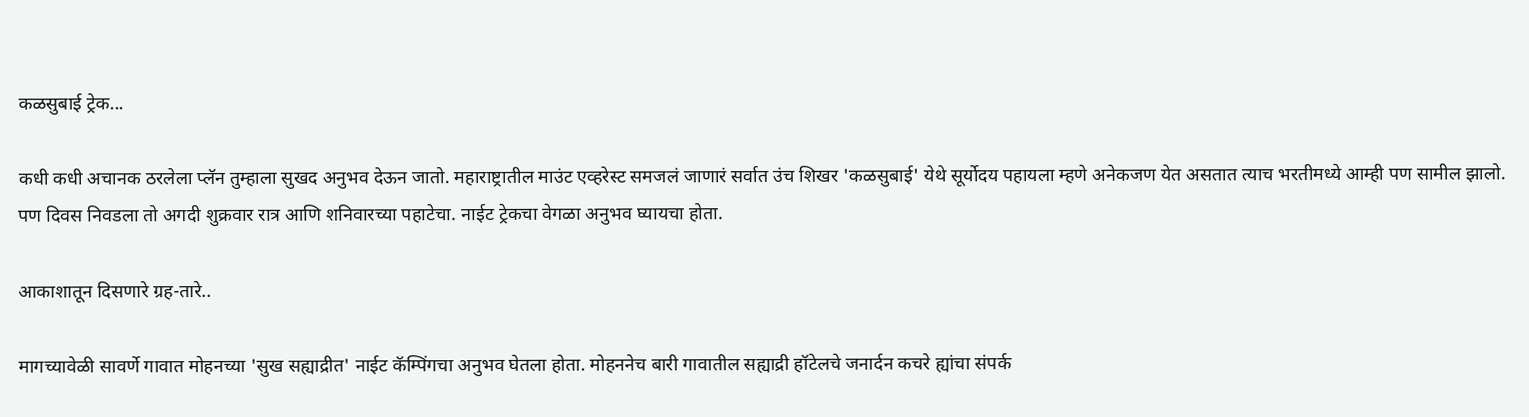कळसुबाई ट्रेक...

कधी कधी अचानक ठरलेला प्लॅन तुम्हाला सुखद अनुभव देऊन जातो. महाराष्ट्रातील माउंट एव्हरेस्ट समजलं जाणारं सर्वात उंच शिखर 'कळसुबाई' येथे सूर्योदय पहायला म्हणे अनेकजण येत असतात त्याच भरतीमध्ये आम्ही पण सामील झालो. पण दिवस निवडला तो अगदी शुक्रवार रात्र आणि शनिवारच्या पहाटेचा. नाईट ट्रेकचा वेगळा अनुभव घ्यायचा होता.

आकाशातून दिसणारे ग्रह-तारे..

मागच्यावेळी सावर्णे गावात मोहनच्या 'सुख सह्याद्रीत' नाईट कॅम्पिंगचा अनुभव घेतला होता. मोहननेच बारी गावातील सह्याद्री हॉटेलचे जनार्दन कचरे ह्यांचा संपर्क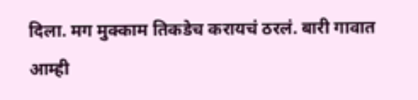दिला. मग मुक्काम तिकडेच करायचं ठरलं. बारी गावात आम्ही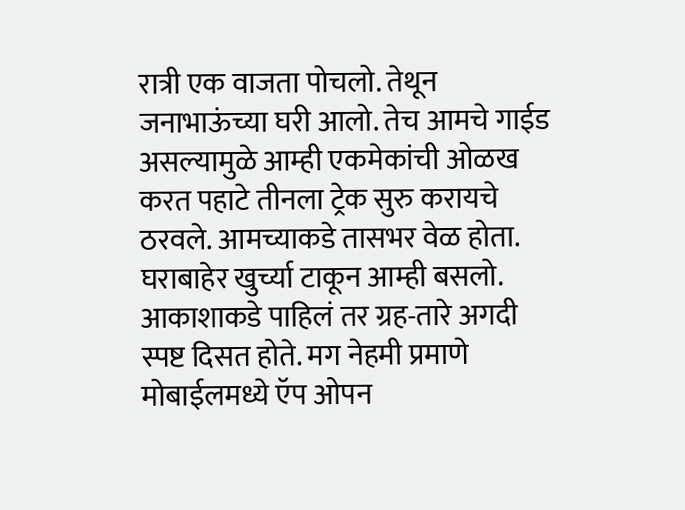रात्री एक वाजता पोचलो. तेथून जनाभाऊंच्या घरी आलो. तेच आमचे गाईड असल्यामुळे आम्ही एकमेकांची ओळख करत पहाटे तीनला ट्रेक सुरु करायचे ठरवले. आमच्याकडे तासभर वेळ होता. घराबाहेर खुर्च्या टाकून आम्ही बसलो. आकाशाकडे पाहिलं तर ग्रह-तारे अगदी स्पष्ट दिसत होते. मग नेहमी प्रमाणे मोबाईलमध्ये ऍप ओपन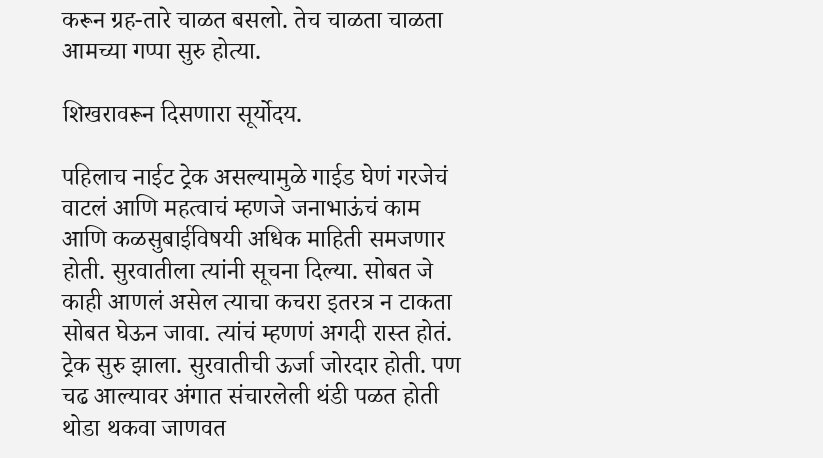करून ग्रह-तारे चाळत बसलो. तेच चाळता चाळता आमच्या गप्पा सुरु होत्या.

शिखरावरून दिसणारा सूर्योदय.

पहिलाच नाईट ट्रेक असल्यामुळे गाईड घेणं गरजेचं वाटलं आणि महत्वाचं म्हणजे जनाभाऊंचं काम आणि कळसुबाईविषयी अधिक माहिती समजणार होती. सुरवातीला त्यांनी सूचना दिल्या. सोबत जे काही आणलं असेल त्याचा कचरा इतरत्र न टाकता सोबत घेऊन जावा. त्यांचं म्हणणं अगदी रास्त होतं. ट्रेक सुरु झाला. सुरवातीची ऊर्जा जोरदार होती. पण चढ आल्यावर अंगात संचारलेली थंडी पळत होती थोडा थकवा जाणवत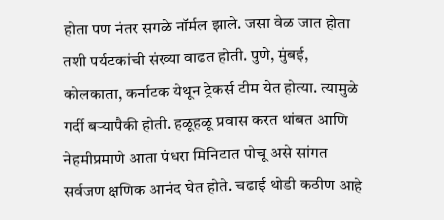होता पण नंतर सगळे नॉर्मल झाले. जसा वेळ जात होता तशी पर्यटकांची संख्या वाढत होती. पुणे, मुंबई, कोलकाता, कर्नाटक येथून ट्रेकर्स टीम येत होत्या. त्यामुळे गर्दी बऱ्यापैकी होती. हळूहळू प्रवास करत थांबत आणि नेहमीप्रमाणे आता पंधरा मिनिटात पोचू असे सांगत सर्वजण क्षणिक आनंद घेत होते. चढाई थोडी कठीण आहे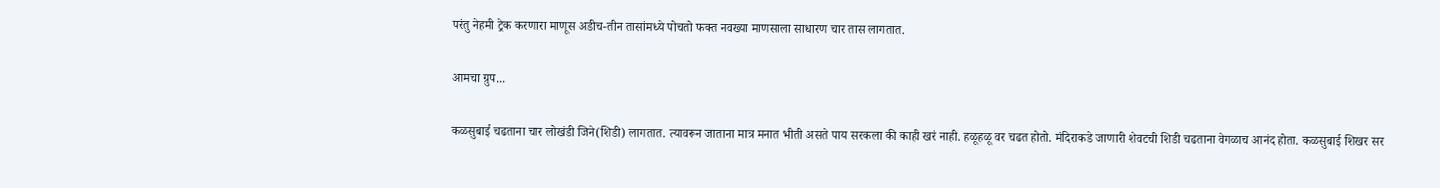परंतु नेहमी ट्रेक करणारा माणूस अडीच-तीन तासांमध्ये पोचतो फक्त नवख्या माणसाला साधारण चार तास लागतात.

आमचा ग्रुप...

कळसुबाई चढताना चार लोखंडी जिने(शिडी) लागतात. त्यावरून जाताना मात्र मनात भीती असते पाय सरकला की काही खरं नाही. हळूहळू वर चढत होतो. मंदिराकडे जाणारी शेवटची शिडी चढताना वेगळाच आनंद होता. कळसुबाई शिखर सर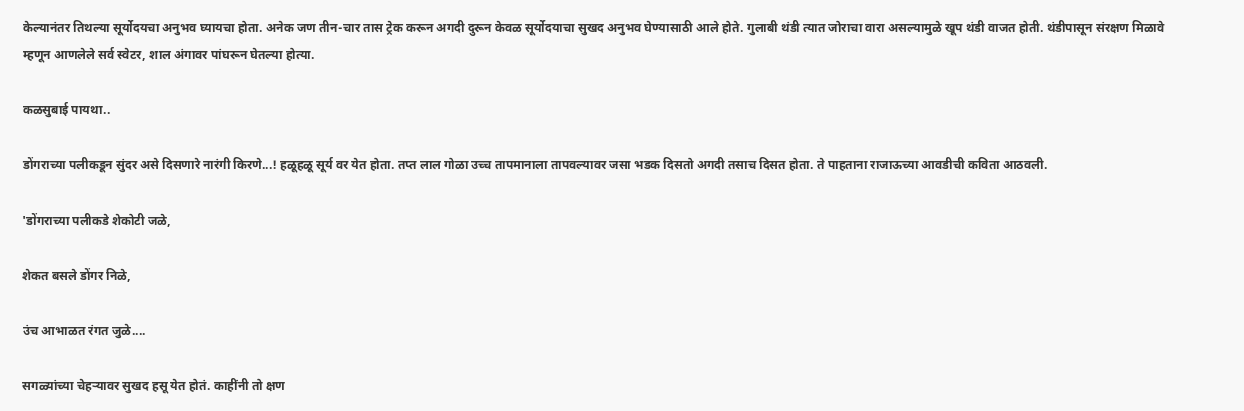केल्यानंतर तिथल्या सूर्योदयचा अनुभव घ्यायचा होता. अनेक जण तीन-चार तास ट्रेक करून अगदी दुरून केवळ सूर्योदयाचा सुखद अनुभव घेण्यासाठी आले होते. गुलाबी थंडी त्यात जोराचा वारा असल्यामुळे खूप थंडी वाजत होती. थंडीपासून संरक्षण मिळावे म्हणून आणलेले सर्व स्वेटर, शाल अंगावर पांघरून घेतल्या होत्या.

कळसुबाई पायथा..

डोंगराच्या पलीकडून सुंदर असे दिसणारे नारंगी किरणे...! हळूहळू सूर्य वर येत होता. तप्त लाल गोळा उच्च तापमानाला तापवल्यावर जसा भडक दिसतो अगदी तसाच दिसत होता. ते पाहताना राजाऊच्या आवडीची कविता आठवली.

'डोंगराच्या पलीकडे शेकोटी जळे,

शेकत बसले डोंगर निळे,

उंच आभाळत रंगत जुळे....

सगळ्यांच्या चेहऱ्यावर सुखद हसू येत होतं. काहींनी तो क्षण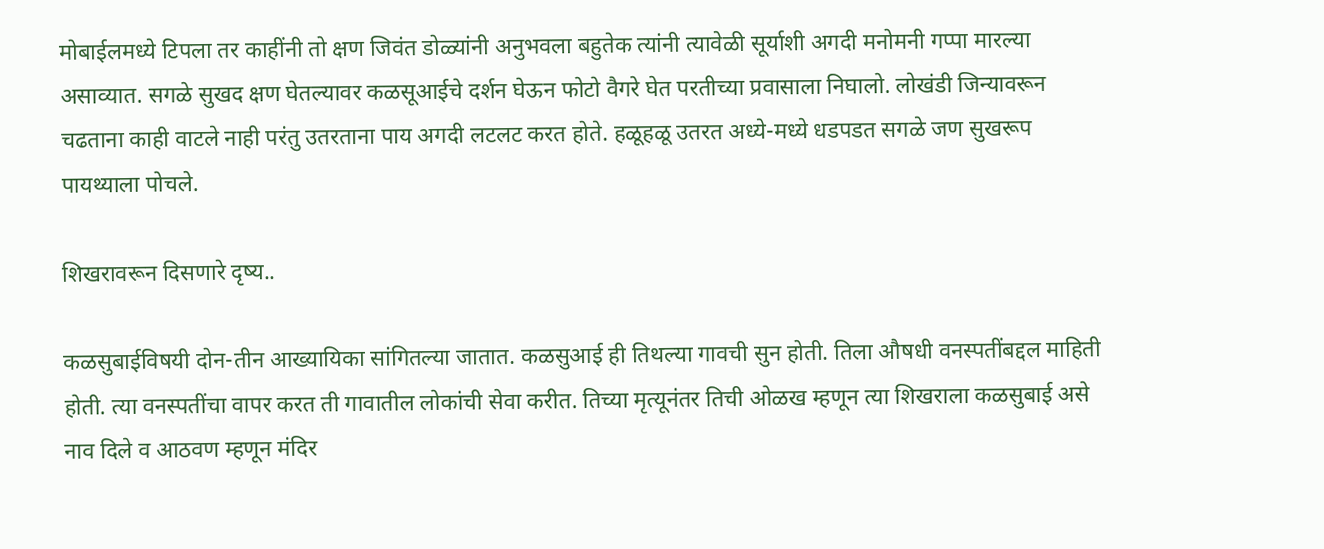मोबाईलमध्ये टिपला तर काहींनी तो क्षण जिवंत डोळ्यांनी अनुभवला बहुतेक त्यांनी त्यावेळी सूर्याशी अगदी मनोमनी गप्पा मारल्या असाव्यात. सगळे सुखद क्षण घेतल्यावर कळसूआईचे दर्शन घेऊन फोटो वैगरे घेत परतीच्या प्रवासाला निघालो. लोखंडी जिन्यावरून चढताना काही वाटले नाही परंतु उतरताना पाय अगदी लटलट करत होते. हळूहळू उतरत अध्ये-मध्ये धडपडत सगळे जण सुखरूप पायथ्याला पोचले.

शिखरावरून दिसणारे दृष्य..

कळसुबाईविषयी दोन-तीन आख्यायिका सांगितल्या जातात. कळसुआई ही तिथल्या गावची सुन होती. तिला औषधी वनस्पतींबद्दल माहिती होती. त्या वनस्पतींचा वापर करत ती गावातील लोकांची सेवा करीत. तिच्या मृत्यूनंतर तिची ओळख म्हणून त्या शिखराला कळसुबाई असे नाव दिले व आठवण म्हणून मंदिर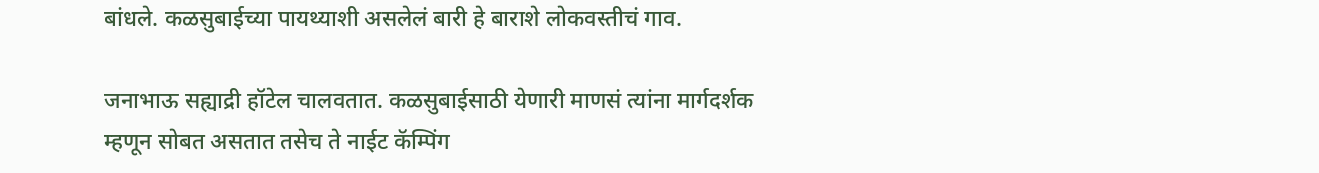बांधले. कळसुबाईच्या पायथ्याशी असलेलं बारी हे बाराशे लोकवस्तीचं गाव.

जनाभाऊ सह्याद्री हॉटेल चालवतात. कळसुबाईसाठी येणारी माणसं त्यांना मार्गदर्शक म्हणून सोबत असतात तसेच ते नाईट कॅम्पिंग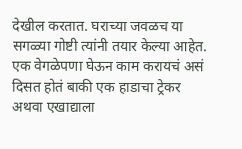देखील करतात. घराच्या जवळच या सगळ्या गोष्टी त्यांनी तयार केल्या आहेत. एक वेगळेपणा घेऊन काम करायचं असं दिसत होतं बाकी एक हाडाचा ट्रेकर अथवा एखाद्याला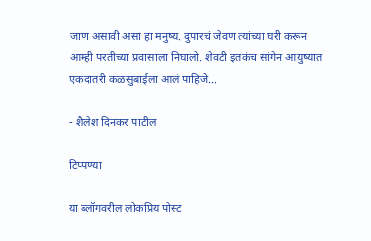जाण असावी असा हा मनुष्य. दुपारचं जेवण त्यांच्या घरी करून आम्ही परतीच्या प्रवासाला निघालो. शेवटी इतकंच सांगेन आयुष्यात एकदातरी कळसुबाईला आलं पाहिजे...

- शैलेश दिनकर पाटील

टिप्पण्या

या ब्लॉगवरील लोकप्रिय पोस्ट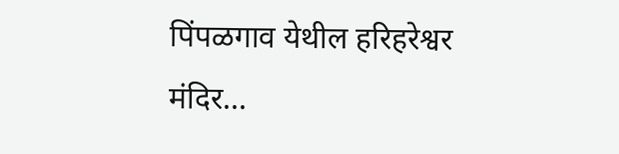पिंपळगाव येथील हरिहरेश्वर मंदिर...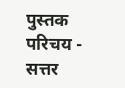पुस्तक परिचय - सत्तर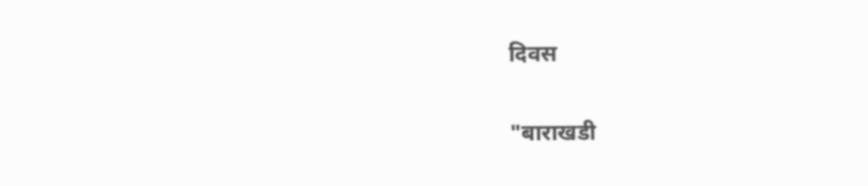दिवस

"बाराखडी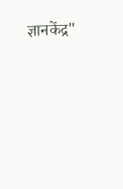ज्ञानकेंद्र"